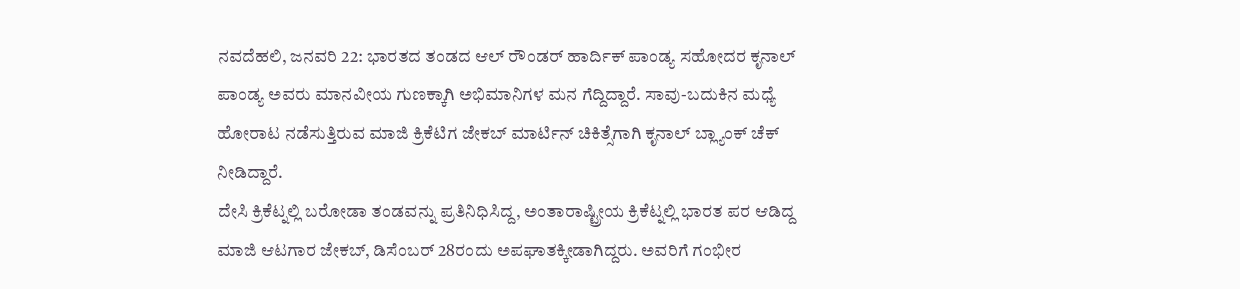ನವದೆಹಲಿ, ಜನವರಿ 22: ಭಾರತದ ತಂಡದ ಆಲ್ ರೌಂಡರ್ ಹಾರ್ದಿಕ್ ಪಾಂಡ್ಯ ಸಹೋದರ ಕೃನಾಲ್ ಪಾಂಡ್ಯ ಅವರು ಮಾನವೀಯ ಗುಣಕ್ಕಾಗಿ ಅಭಿಮಾನಿಗಳ ಮನ ಗೆದ್ದಿದ್ದಾರೆ. ಸಾವು-ಬದುಕಿನ ಮಧ್ಯೆ ಹೋರಾಟ ನಡೆಸುತ್ತಿರುವ ಮಾಜಿ ಕ್ರಿಕೆಟಿಗ ಜೇಕಬ್ ಮಾರ್ಟಿನ್ ಚಿಕಿತ್ಸೆಗಾಗಿ ಕೃನಾಲ್ ಬ್ಲ್ಯಾಂಕ್ ಚೆಕ್ ನೀಡಿದ್ದಾರೆ.
ದೇಸಿ ಕ್ರಿಕೆಟ್ನಲ್ಲಿ ಬರೋಡಾ ತಂಡವನ್ನು ಪ್ರತಿನಿಧಿಸಿದ್ದ, ಅಂತಾರಾಷ್ಟ್ರೀಯ ಕ್ರಿಕೆಟ್ನಲ್ಲಿ ಭಾರತ ಪರ ಆಡಿದ್ದ ಮಾಜಿ ಆಟಗಾರ ಜೇಕಬ್, ಡಿಸೆಂಬರ್ 28ರಂದು ಅಪಘಾತಕ್ಕೀಡಾಗಿದ್ದರು. ಅವರಿಗೆ ಗಂಭೀರ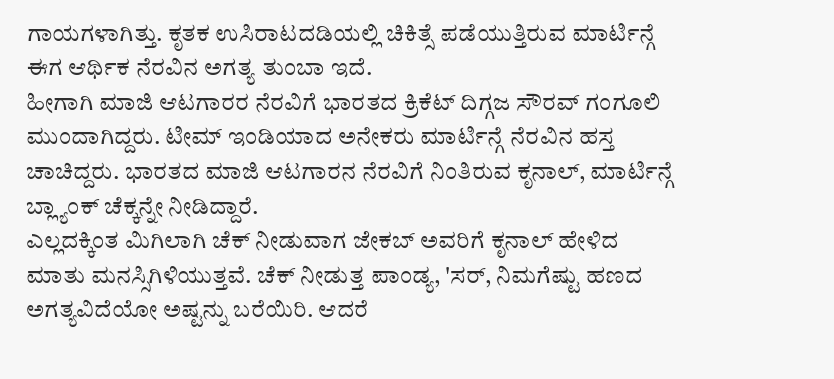ಗಾಯಗಳಾಗಿತ್ತು. ಕೃತಕ ಉಸಿರಾಟದಡಿಯಲ್ಲಿ ಚಿಕಿತ್ಸೆ ಪಡೆಯುತ್ತಿರುವ ಮಾರ್ಟಿನ್ಗೆ ಈಗ ಆರ್ಥಿಕ ನೆರವಿನ ಅಗತ್ಯ ತುಂಬಾ ಇದೆ.
ಹೀಗಾಗಿ ಮಾಜಿ ಆಟಗಾರರ ನೆರವಿಗೆ ಭಾರತದ ಕ್ರಿಕೆಟ್ ದಿಗ್ಗಜ ಸೌರವ್ ಗಂಗೂಲಿ ಮುಂದಾಗಿದ್ದರು. ಟೀಮ್ ಇಂಡಿಯಾದ ಅನೇಕರು ಮಾರ್ಟಿನ್ಗೆ ನೆರವಿನ ಹಸ್ತ ಚಾಚಿದ್ದರು. ಭಾರತದ ಮಾಜಿ ಆಟಗಾರನ ನೆರವಿಗೆ ನಿಂತಿರುವ ಕೃನಾಲ್, ಮಾರ್ಟಿನ್ಗೆ ಬ್ಲ್ಯಾಂಕ್ ಚೆಕ್ಕನ್ನೇ ನೀಡಿದ್ದಾರೆ.
ಎಲ್ಲದಕ್ಕಿಂತ ಮಿಗಿಲಾಗಿ ಚೆಕ್ ನೀಡುವಾಗ ಜೇಕಬ್ ಅವರಿಗೆ ಕೃನಾಲ್ ಹೇಳಿದ ಮಾತು ಮನಸ್ಸಿಗಿಳಿಯುತ್ತವೆ. ಚೆಕ್ ನೀಡುತ್ತ ಪಾಂಡ್ಯ, 'ಸರ್, ನಿಮಗೆಷ್ಟು ಹಣದ ಅಗತ್ಯವಿದೆಯೋ ಅಷ್ಟನ್ನು ಬರೆಯಿರಿ. ಆದರೆ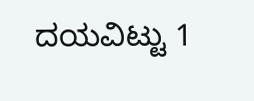ದಯವಿಟ್ಟು 1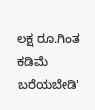ಲಕ್ಷ ರೂ.ಗಿಂತ ಕಡಿಮೆ ಬರೆಯಬೇಡಿ'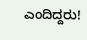ಎಂದಿದ್ದರು!